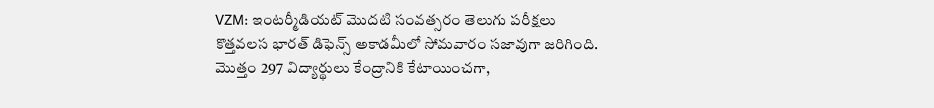VZM: ఇంటర్మీడియట్ మొదటి సంవత్సరం తెలుగు పరీక్షలు కొత్తవలస భారత్ డిఫెన్స్ అకాడమీలో సోమవారం సజావుగా జరిగింది. మొత్తం 297 విద్యార్థులు కేంద్రానికి కేటాయించగా,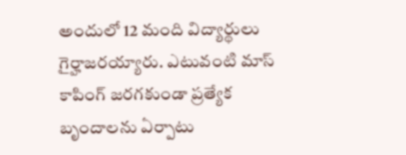అందులో 12 మంది విద్యార్థులు గైర్హాజరయ్యారు. ఎటువంటి మాస్ కాపింగ్ జరగకుండా ప్రత్యేక బృందాలను ఏర్పాటు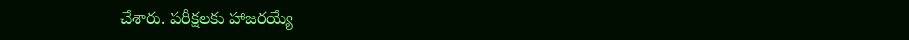చేశారు. పరీక్షలకు హాజరయ్యే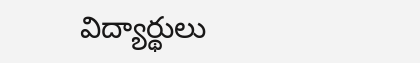విద్యార్థులు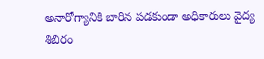అనారోగ్యానికి బారిన పడకుండా అధికారులు వైద్య శిబిరం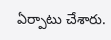ఏర్పాటు చేశారు.